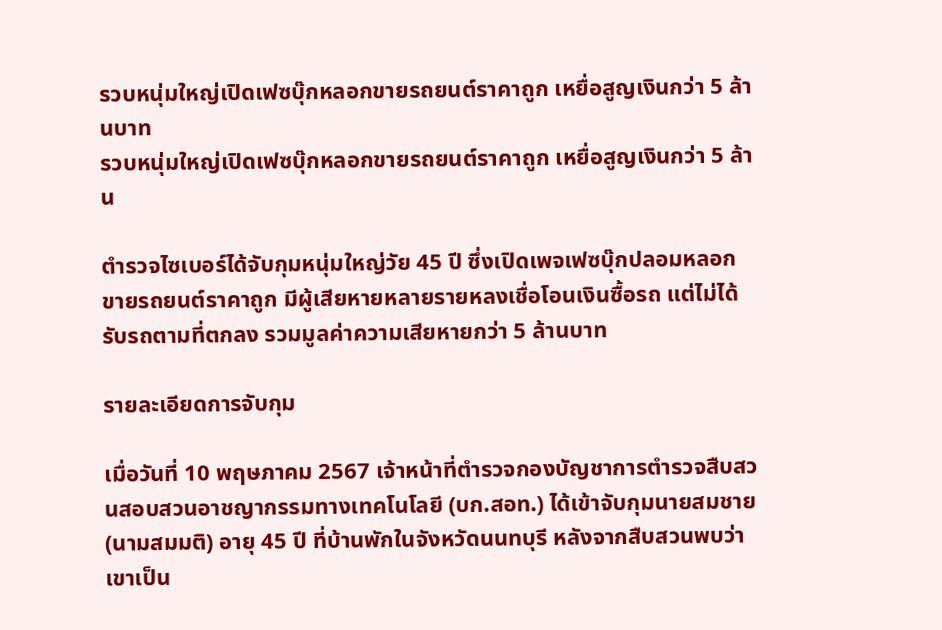รวบหนุ่มใหญ่เปิดเฟซบุ๊กหลอกขายรถยนต์ราคาถูก เหยื่อสูญเงินกว่า 5 ล้านบาท
รวบหนุ่มใหญ่เปิดเฟซบุ๊กหลอกขายรถยนต์ราคาถูก เหยื่อสูญเงินกว่า 5 ล้าน

ตำรวจไซเบอร์ได้จับกุมหนุ่มใหญ่วัย 45 ปี ซึ่งเปิดเพจเฟซบุ๊กปลอมหลอกขายรถยนต์ราคาถูก มีผู้เสียหายหลายรายหลงเชื่อโอนเงินซื้อรถ แต่ไม่ได้รับรถตามที่ตกลง รวมมูลค่าความเสียหายกว่า 5 ล้านบาท

รายละเอียดการจับกุม

เมื่อวันที่ 10 พฤษภาคม 2567 เจ้าหน้าที่ตำรวจกองบัญชาการตำรวจสืบสวนสอบสวนอาชญากรรมทางเทคโนโลยี (บก.สอท.) ได้เข้าจับกุมนายสมชาย (นามสมมติ) อายุ 45 ปี ที่บ้านพักในจังหวัดนนทบุรี หลังจากสืบสวนพบว่าเขาเป็น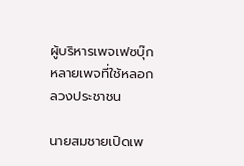ผู้บริหารเพจเฟซบุ๊กหลายเพจที่ใช้หลอกลวงประชาชน

นายสมชายเปิดเพ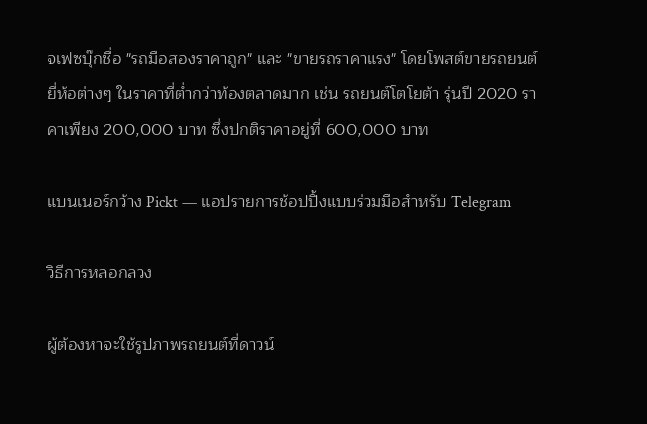จเฟซบุ๊กชื่อ "รถมือสองราคาถูก" และ "ขายรถราคาแรง" โดยโพสต์ขายรถยนต์ยี่ห้อต่างๆ ในราคาที่ต่ำกว่าท้องตลาดมาก เช่น รถยนต์โตโยต้า รุ่นปี 2020 ราคาเพียง 200,000 บาท ซึ่งปกติราคาอยู่ที่ 600,000 บาท

แบนเนอร์กว้าง Pickt — แอปรายการช้อปปิ้งแบบร่วมมือสำหรับ Telegram

วิธีการหลอกลวง

ผู้ต้องหาจะใช้รูปภาพรถยนต์ที่ดาวน์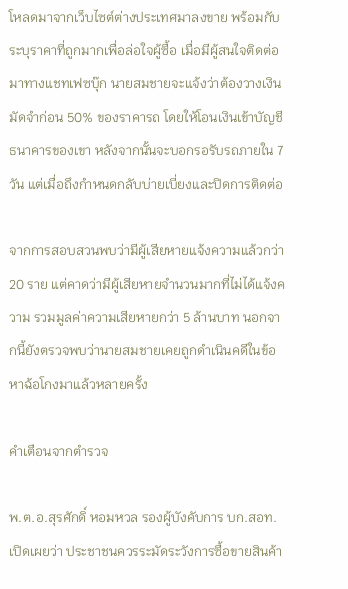โหลดมาจากเว็บไซต์ต่างประเทศมาลงขาย พร้อมกับระบุราคาที่ถูกมากเพื่อล่อใจผู้ซื้อ เมื่อมีผู้สนใจติดต่อมาทางแชทเฟซบุ๊ก นายสมชายจะแจ้งว่าต้องวางเงินมัดจำก่อน 50% ของราคารถ โดยให้โอนเงินเข้าบัญชีธนาคารของเขา หลังจากนั้นจะบอกรอรับรถภายใน 7 วัน แต่เมื่อถึงกำหนดกลับบ่ายเบี่ยงและปิดการติดต่อ

จากการสอบสวนพบว่ามีผู้เสียหายแจ้งความแล้วกว่า 20 ราย แต่คาดว่ามีผู้เสียหายจำนวนมากที่ไม่ได้แจ้งความ รวมมูลค่าความเสียหายกว่า 5 ล้านบาท นอกจากนี้ยังตรวจพบว่านายสมชายเคยถูกดำเนินคดีในข้อหาฉ้อโกงมาแล้วหลายครั้ง

คำเตือนจากตำรวจ

พ.ต.อ.สุรศักดิ์ หอมหวล รองผู้บังคับการ บก.สอท. เปิดเผยว่า ประชาชนควรระมัดระวังการซื้อขายสินค้า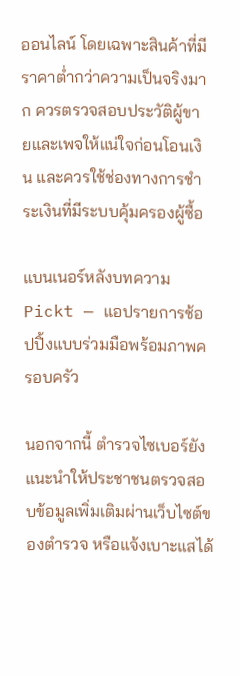ออนไลน์ โดยเฉพาะสินค้าที่มีราคาต่ำกว่าความเป็นจริงมาก ควรตรวจสอบประวัติผู้ขายและเพจให้แน่ใจก่อนโอนเงิน และควรใช้ช่องทางการชำระเงินที่มีระบบคุ้มครองผู้ซื้อ

แบนเนอร์หลังบทความ Pickt — แอปรายการช้อปปิ้งแบบร่วมมือพร้อมภาพครอบครัว

นอกจากนี้ ตำรวจไซเบอร์ยังแนะนำให้ประชาชนตรวจสอบข้อมูลเพิ่มเติมผ่านเว็บไซต์ของตำรวจ หรือแจ้งเบาะแสได้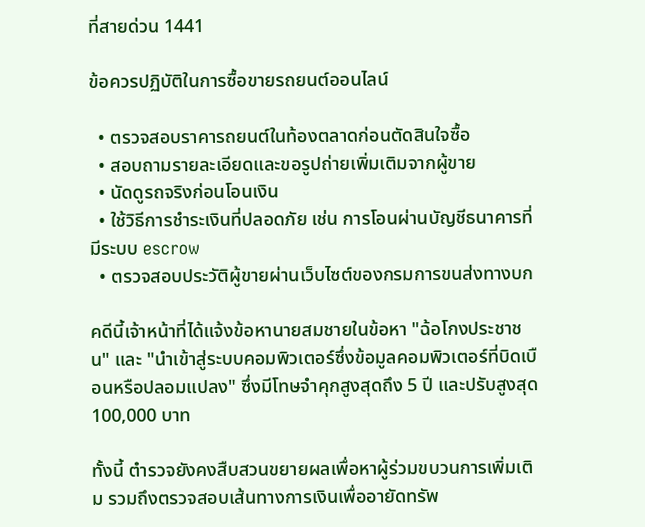ที่สายด่วน 1441

ข้อควรปฏิบัติในการซื้อขายรถยนต์ออนไลน์

  • ตรวจสอบราคารถยนต์ในท้องตลาดก่อนตัดสินใจซื้อ
  • สอบถามรายละเอียดและขอรูปถ่ายเพิ่มเติมจากผู้ขาย
  • นัดดูรถจริงก่อนโอนเงิน
  • ใช้วิธีการชำระเงินที่ปลอดภัย เช่น การโอนผ่านบัญชีธนาคารที่มีระบบ escrow
  • ตรวจสอบประวัติผู้ขายผ่านเว็บไซต์ของกรมการขนส่งทางบก

คดีนี้เจ้าหน้าที่ได้แจ้งข้อหานายสมชายในข้อหา "ฉ้อโกงประชาชน" และ "นำเข้าสู่ระบบคอมพิวเตอร์ซึ่งข้อมูลคอมพิวเตอร์ที่บิดเบือนหรือปลอมแปลง" ซึ่งมีโทษจำคุกสูงสุดถึง 5 ปี และปรับสูงสุด 100,000 บาท

ทั้งนี้ ตำรวจยังคงสืบสวนขยายผลเพื่อหาผู้ร่วมขบวนการเพิ่มเติม รวมถึงตรวจสอบเส้นทางการเงินเพื่ออายัดทรัพ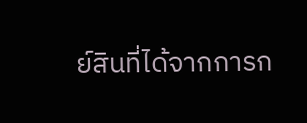ย์สินที่ได้จากการก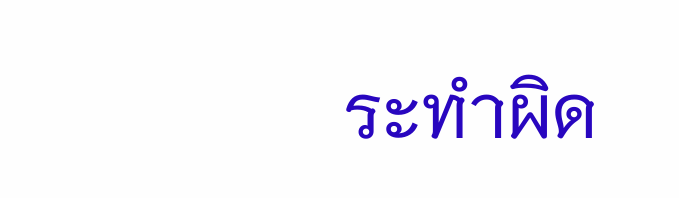ระทำผิด